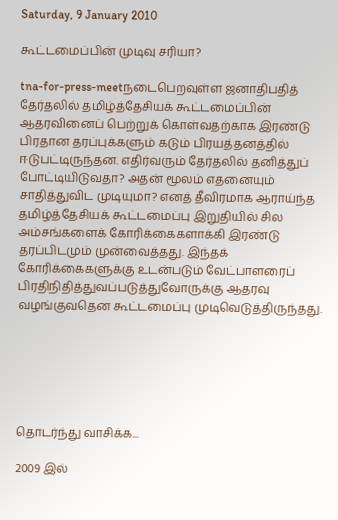Saturday, 9 January 2010

கூட்டமைப்பின் முடிவு சரியா?

tna-for-press-meetநடைபெறவுள்ள ஜனாதிபதித் தேர்தலில் தமிழ்த்தேசியக் கூட்டமைப்பின் ஆதரவினைப் பெற்றுக் கொள்வதற்காக இரண்டு பிரதான தரப்புக்களும் கடும் பிரயத்தனத்தில் ஈடுபட்டிருந்தன. எதிர்வரும் தேர்தலில் தனித்துப் போட்டியிடுவதா? அதன் மூலம் எதனையும் சாதித்துவிட முடியுமா? எனத் தீவிரமாக ஆராய்ந்த தமிழ்த்தேசியக் கூட்டமைப்பு இறுதியில் சில அம்சங்களைக் கோரிக்கைகளாக்கி இரண்டு தரப்பிடமும் முன்வைத்தது. இந்தக் கோரிக்கைகளுக்கு உடன்படும் வேட்பாளரைப் பிரதிநிதித்துவப்படுத்துவோருக்கு ஆதரவு வழங்குவதென கூட்டமைப்பு முடிவெடுத்திருந்தது.






தொடர்ந்து வாசிக்க...

2009 இல்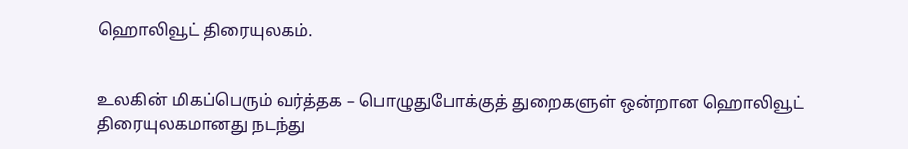ஹொலிவூட் திரையுலகம்.


உலகின் மிகப்பெரும் வர்த்தக – பொழுதுபோக்குத் துறைகளுள் ஒன்றான ஹொலிவூட் திரையுலகமானது நடந்து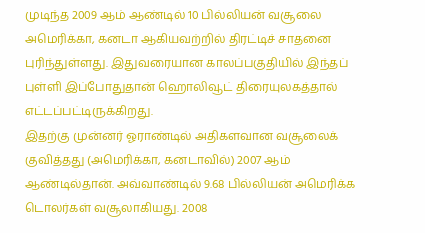முடிந்த 2009 ஆம் ஆண்டில் 10 பில்லியன் வசூலை அமெரிக்கா, கனடா ஆகியவற்றில் திரட்டிச் சாதனை புரிந்துள்ளது. இதுவரையான காலப்பகுதியில் இந்தப் புள்ளி இப்போதுதான் ஹொலிவூட் திரையுலகத்தால் எட்டப்பட்டிருக்கிறது.
இதற்கு முன்னர் ஓராண்டில் அதிகளவான வசூலைக் குவித்தது (அமெரிக்கா, கனடாவில்) 2007 ஆம் ஆண்டில்தான். அவ்வாண்டில் 9.68 பில்லியன் அமெரிக்க டொலர்கள் வசூலாகியது. 2008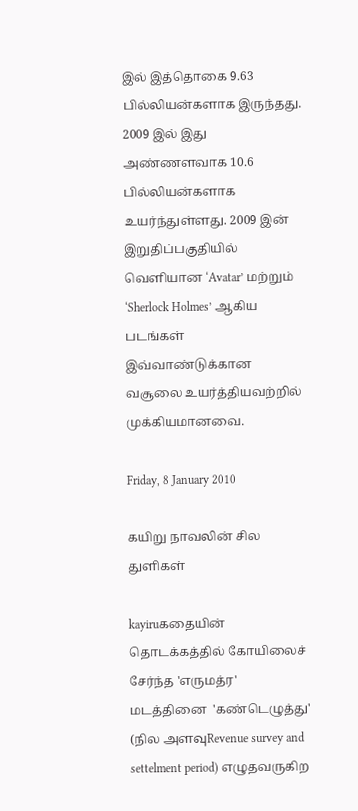இல் இத்தொகை 9.63 பில்லியன்களாக இருந்தது. 2009 இல் இது அண்ணளவாக 10.6 பில்லியன்களாக உயர்ந்துள்ளது. 2009 இன் இறுதிப்பகுதியில் வெளியான ‘Avatar’ மற்றும் ‘Sherlock Holmes’ ஆகிய படங்கள் இவ்வாண்டுக்கான வசூலை உயர்த்தியவற்றில் முக்கியமானவை.

Friday, 8 January 2010

கயிறு நாவலின் சில துளிகள்

kayiruகதையின் தொடக்கத்தில் கோயிலைச் சேர்ந்த 'எருமத்ர' மடத்தினை  'கண்டெழுத்து' (நில அளவுRevenue survey and settelment period) எழுதவருகிற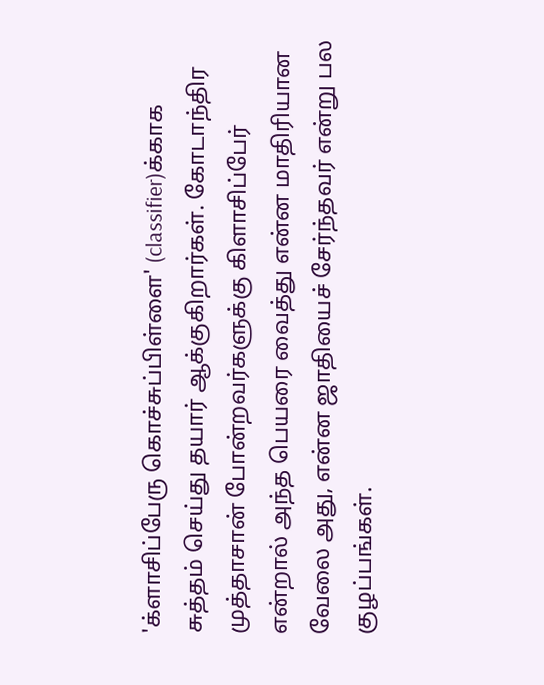'க்ளாசிப்பேரு கொச்சுப்பிள்ளை' (classifier)க்காக சுத்தம் செய்து தயார் ஆக்குகிறார்கள். கோடாந்திர முத்தாசான் போன்றவர்களுக்கு கிளாசிப்பேர் என்றால் அந்த பெயரை வைத்து என்ன மாதிரியான வேலை அது, என்ன ஜாதியைச் சேர்ந்தவர் என்று பல குழப்பங்கள்.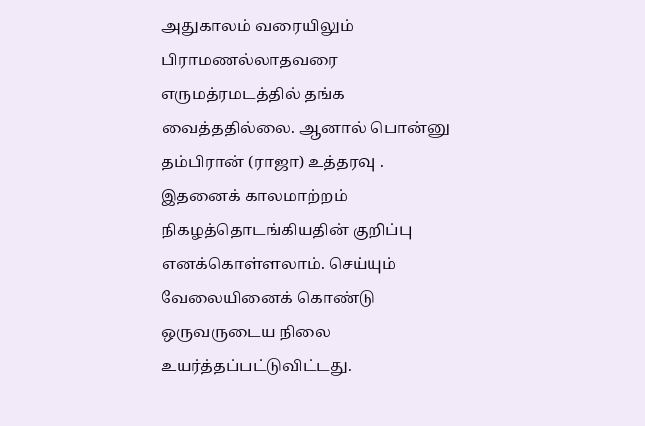அதுகாலம் வரையிலும் பிராமணல்லாதவரை எருமத்ரமடத்தில் தங்க வைத்ததில்லை. ஆனால் பொன்னு தம்பிரான் (ராஜா) உத்தரவு . இதனைக் காலமாற்றம் நிகழத்தொடங்கியதின் குறிப்பு  எனக்கொள்ளலாம். செய்யும் வேலையினைக் கொண்டு ஒருவருடைய நிலை உயர்த்தப்பட்டுவிட்டது.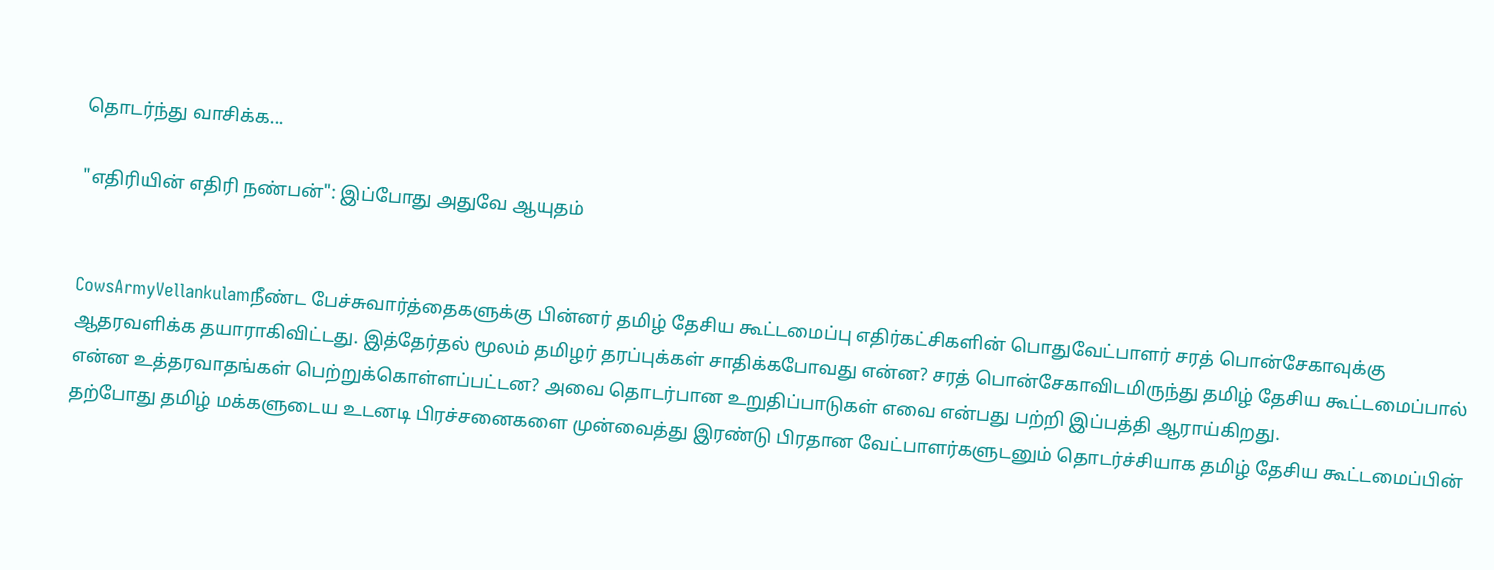தொடர்ந்து வாசிக்க...

"எதிரியின் எதிரி நண்பன்": இப்போது அதுவே ஆயுதம்


CowsArmyVellankulamநீண்ட பேச்சுவார்த்தைகளுக்கு பின்னர் தமிழ் தேசிய கூட்டமைப்பு எதிர்கட்சிகளின் பொதுவேட்பாளர் சரத் பொன்சேகாவுக்கு ஆதரவளிக்க தயாராகிவிட்டது. இத்தேர்தல் மூலம் தமிழர் தரப்புக்கள் சாதிக்கபோவது என்ன? சரத் பொன்சேகாவிடமிருந்து தமிழ் தேசிய கூட்டமைப்பால் என்ன உத்தரவாதங்கள் பெற்றுக்கொள்ளப்பட்டன? அவை தொடர்பான உறுதிப்பாடுகள் எவை என்பது பற்றி இப்பத்தி ஆராய்கிறது.
தற்போது தமிழ் மக்களுடைய உடனடி பிரச்சனைகளை முன்வைத்து இரண்டு பிரதான வேட்பாளர்களுடனும் தொடர்ச்சியாக தமிழ் தேசிய கூட்டமைப்பின்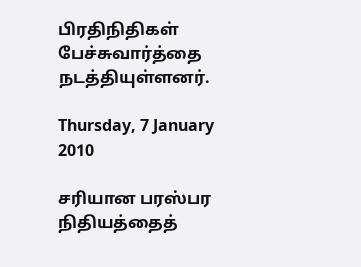பிரதிநிதிகள் பேச்சுவார்த்தை நடத்தியுள்ளனர்.

Thursday, 7 January 2010

சரியான பரஸ்பர நிதியத்தைத்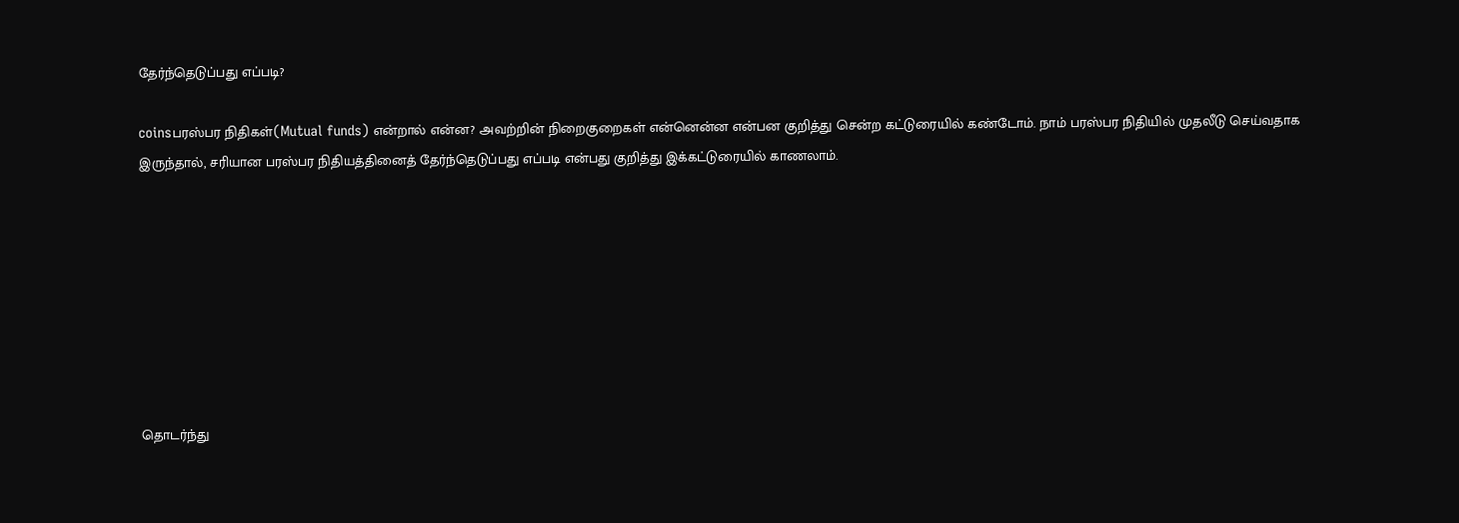தேர்ந்தெடுப்பது எப்படி?

coinsபரஸ்பர நிதிகள்(Mutual funds) என்றால் என்ன? அவற்றின் நிறைகுறைகள் என்னென்ன என்பன குறித்து சென்ற கட்டுரையில் கண்டோம். நாம் பரஸ்பர நிதியில் முதலீடு செய்வதாக இருந்தால், சரியான பரஸ்பர நிதியத்தினைத் தேர்ந்தெடுப்பது எப்படி என்பது குறித்து இக்கட்டுரையில் காணலாம்.








தொடர்ந்து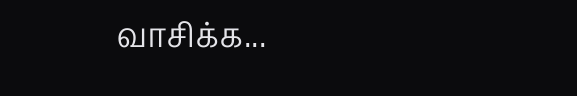வாசிக்க...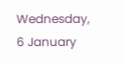Wednesday, 6 January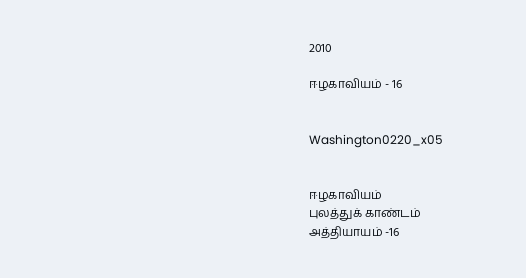2010

ஈழகாவியம் - 16


Washington0220_x05


ஈழகாவியம்
புலத்துக் காண்டம்
அத்தியாயம் -16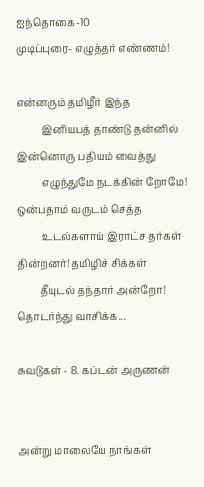ஐந்தொகை-10
முடிப்புரை- எழுத்தர் எண்ணம்!

என்னரும் தமிழீர் இந்த
          இனியபத் தாண்டு தன்னில்
இன்னொரு பதியம் வைத்து
          எழுந்துமே நடக்கின் றோமே!
ஒன்பதாம் வருடம் செத்த
          உடல்களாய் இராட்ச தர்கள்
தின்றனர்! தமிழிச் சிக்கள்
         தீயுடல் தந்தார் அன்றோ!
தொடர்ந்து வாசிக்க...

சுவடுகள் - 8. கப்டன் அருணன்


அன்று மாலையே நாங்கள்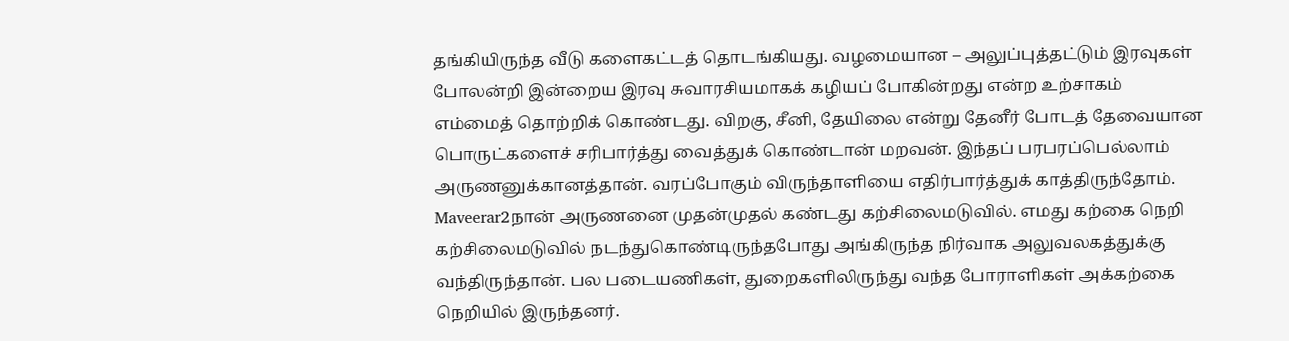தங்கியிருந்த வீடு களைகட்டத் தொடங்கியது. வழமையான – அலுப்புத்தட்டும் இரவுகள் போலன்றி இன்றைய இரவு சுவாரசியமாகக் கழியப் போகின்றது என்ற உற்சாகம் எம்மைத் தொற்றிக் கொண்டது. விறகு, சீனி, தேயிலை என்று தேனீர் போடத் தேவையான பொருட்களைச் சரிபார்த்து வைத்துக் கொண்டான் மறவன். இந்தப் பரபரப்பெல்லாம் அருணனுக்கானத்தான். வரப்போகும் விருந்தாளியை எதிர்பார்த்துக் காத்திருந்தோம்.
Maveerar2நான் அருணனை முதன்முதல் கண்டது கற்சிலைமடுவில். எமது கற்கை நெறி கற்சிலைமடுவில் நடந்துகொண்டிருந்தபோது அங்கிருந்த நிர்வாக அலுவலகத்துக்கு வந்திருந்தான். பல படையணிகள், துறைகளிலிருந்து வந்த போராளிகள் அக்கற்கை நெறியில் இருந்தனர்.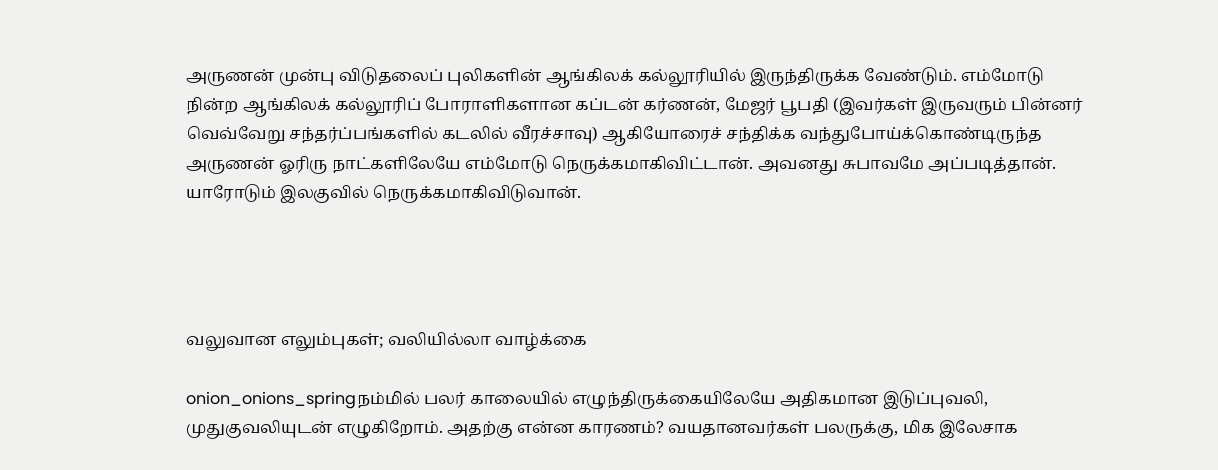அருணன் முன்பு விடுதலைப் புலிகளின் ஆங்கிலக் கல்லூரியில் இருந்திருக்க வேண்டும். எம்மோடு நின்ற ஆங்கிலக் கல்லூரிப் போராளிகளான கப்டன் கர்ணன், மேஜர் பூபதி (இவர்கள் இருவரும் பின்னர் வெவ்வேறு சந்தர்ப்பங்களில் கடலில் வீரச்சாவு) ஆகியோரைச் சந்திக்க வந்துபோய்க்கொண்டிருந்த அருணன் ஓரிரு நாட்களிலேயே எம்மோடு நெருக்கமாகிவிட்டான். அவனது சுபாவமே அப்படித்தான். யாரோடும் இலகுவில் நெருக்கமாகிவிடுவான்.




வலுவான எலும்புகள்; வலியில்லா வாழ்க்கை

onion_onions_springநம்மில் பலர் காலையில் எழுந்திருக்கையிலேயே அதிகமான இடுப்புவலி, முதுகுவலியுடன் எழுகிறோம். அதற்கு என்ன காரணம்? வயதானவர்கள் பலருக்கு, மிக இலேசாக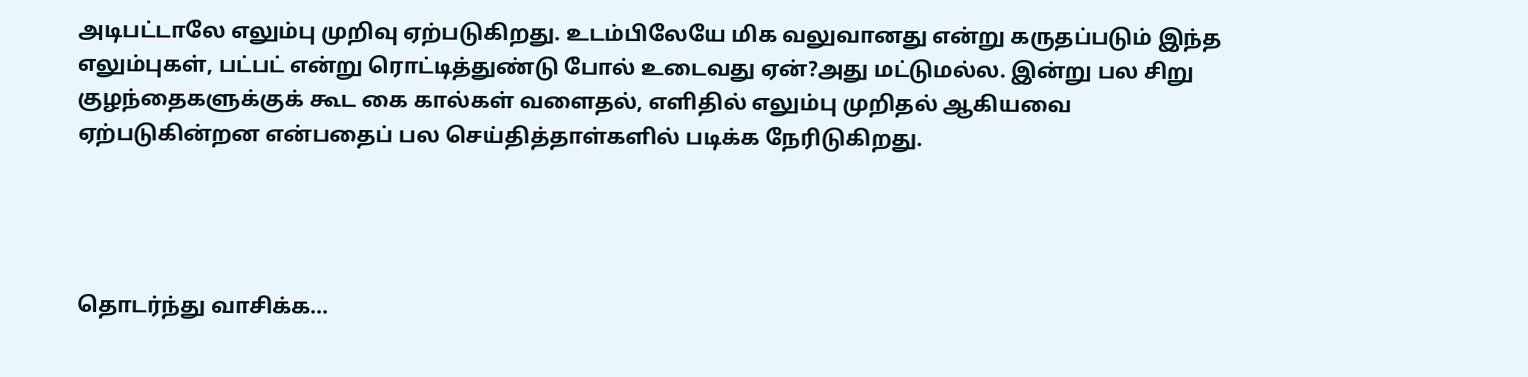அடிபட்டாலே எலும்பு முறிவு ஏற்படுகிறது. உடம்பிலேயே மிக வலுவானது என்று கருதப்படும் இந்த எலும்புகள், பட்பட் என்று ரொட்டித்துண்டு போல் உடைவது ஏன்?அது மட்டுமல்ல. இன்று பல சிறு குழந்தைகளுக்குக் கூட கை கால்கள் வளைதல், எளிதில் எலும்பு முறிதல் ஆகியவை ஏற்படுகின்றன என்பதைப் பல செய்தித்தாள்களில் படிக்க நேரிடுகிறது.




தொடர்ந்து வாசிக்க...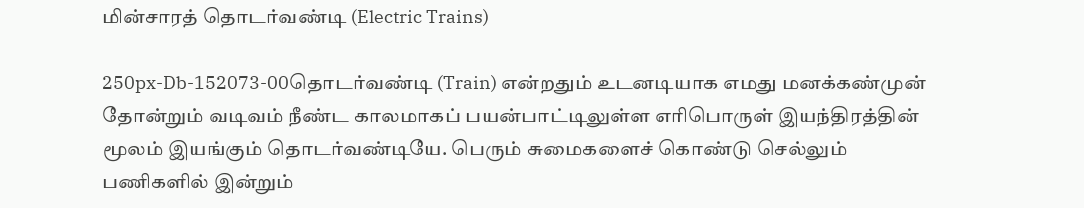மின்சாரத் தொடர்வண்டி (Electric Trains)

250px-Db-152073-00தொடர்வண்டி (Train) என்றதும் உடனடியாக எமது மனக்கண்முன் தோன்றும் வடிவம் நீண்ட காலமாகப் பயன்பாட்டிலுள்ள எரிபொருள் இயந்திரத்தின் மூலம் இயங்கும் தொடர்வண்டியே. பெரும் சுமைகளைச் கொண்டு செல்லும் பணிகளில் இன்றும்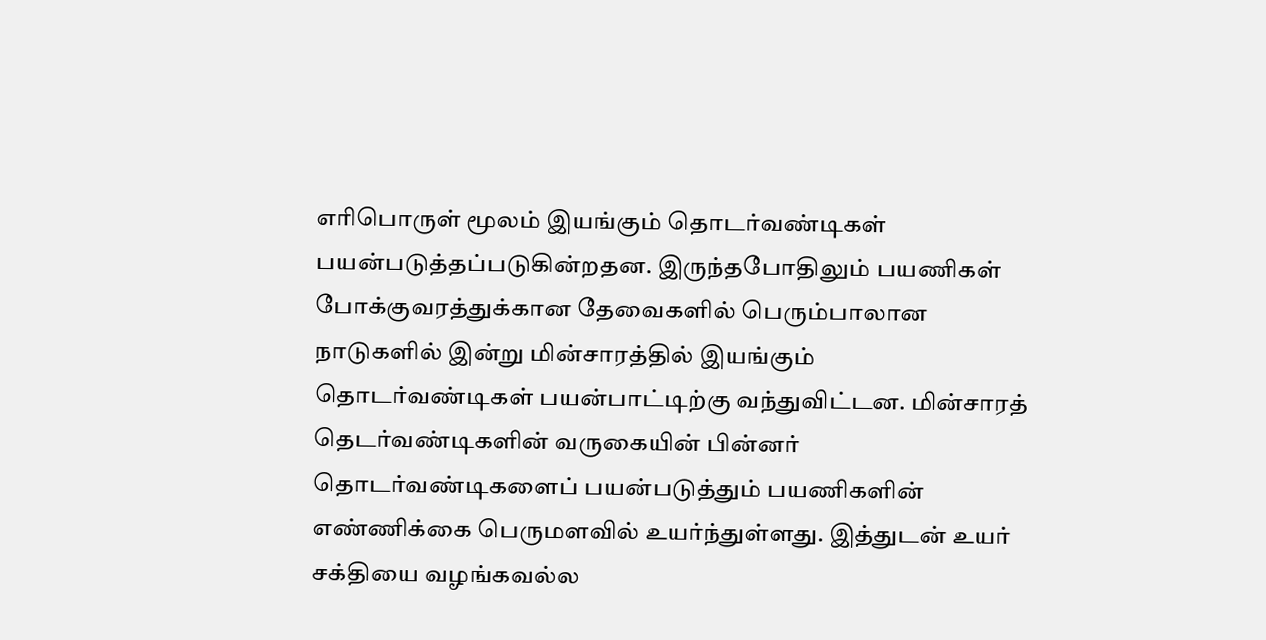எரிபொருள் மூலம் இயங்கும் தொடர்வண்டிகள் பயன்படுத்தப்படுகின்றதன. இருந்தபோதிலும் பயணிகள் போக்குவரத்துக்கான தேவைகளில் பெரும்பாலான நாடுகளில் இன்று மின்சாரத்தில் இயங்கும் தொடர்வண்டிகள் பயன்பாட்டிற்கு வந்துவிட்டன. மின்சாரத் தெடர்வண்டிகளின் வருகையின் பின்னர் தொடர்வண்டிகளைப் பயன்படுத்தும் பயணிகளின் எண்ணிக்கை பெருமளவில் உயர்ந்துள்ளது. இத்துடன் உயர் சக்தியை வழங்கவல்ல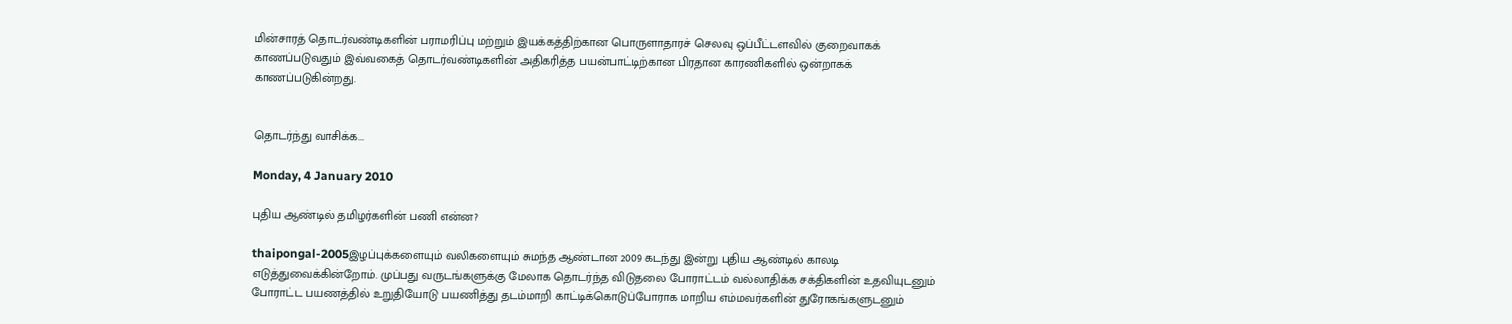மின்சாரத் தொடர்வண்டிகளின் பராமரிப்பு மற்றும் இயக்கத்திற்கான பொருளாதாரச் செலவு ஒப்பீட்டளவில் குறைவாகக் காணப்படுவதும் இவ்வகைத் தொடர்வண்டிகளின் அதிகரித்த பயன்பாட்டிற்கான பிரதான காரணிகளில் ஒன்றாகக் காணப்படுகின்றது.


தொடர்ந்து வாசிக்க...

Monday, 4 January 2010

புதிய ஆண்டில் தமிழர்களின் பணி என்ன?

thaipongal-2005இழப்புக்களையும் வலிகளையும் சுமந்த ஆண்டான 2009 கடந்து இன்று புதிய ஆண்டில் காலடி எடுத்துவைக்கின்றோம். முப்பது வருடங்களுக்கு மேலாக தொடர்ந்த விடுதலை போராட்டம் வல்லாதிக்க சக்திகளின் உதவியுடனும் போராட்ட பயணத்தில் உறுதியோடு பயணித்து தடம்மாறி காட்டிக்கொடுப்போராக மாறிய எம்மவர்களின் துரோகங்களுடனும்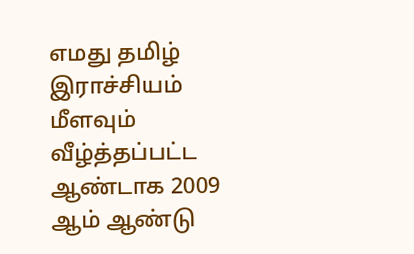எமது தமிழ் இராச்சியம் மீளவும் வீழ்த்தப்பட்ட ஆண்டாக 2009 ஆம் ஆண்டு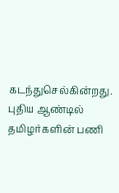கடந்துசெல்கின்றது. புதிய ஆண்டில் தமிழர்களின் பணி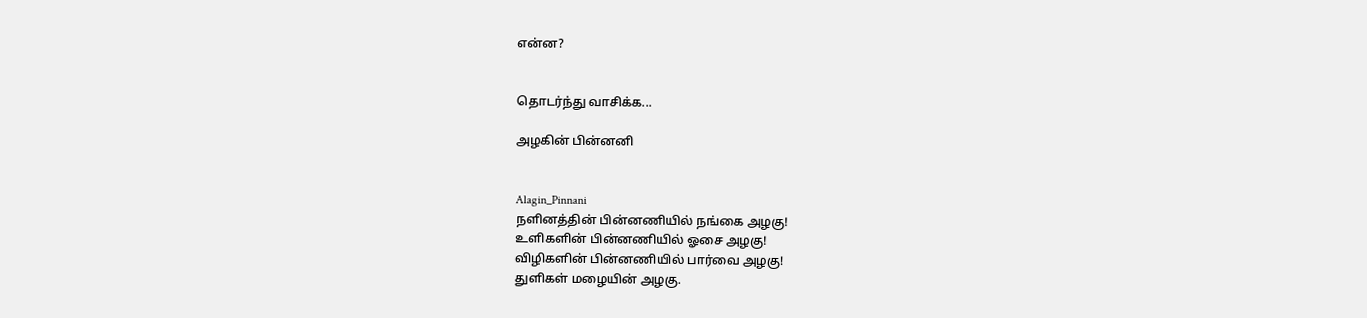என்ன?


தொடர்ந்து வாசிக்க...

அழகின் பின்னனி


Alagin_Pinnani
நளினத்தின் பின்னணியில் நங்கை அழகு!
உளிகளின் பின்னணியில் ஓசை அழகு!
விழிகளின் பின்னணியில் பார்வை அழகு!
துளிகள் மழையின் அழகு.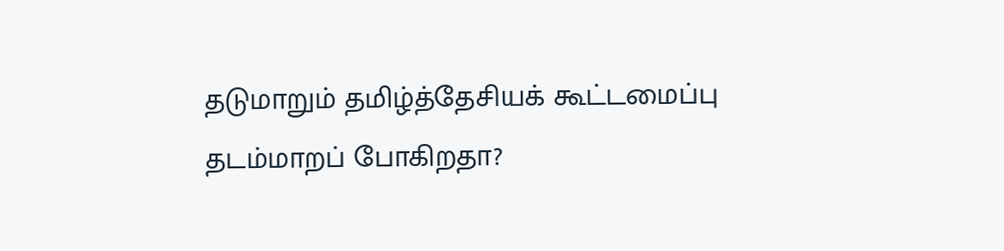தடுமாறும் தமிழ்த்தேசியக் கூட்டமைப்பு தடம்மாறப் போகிறதா?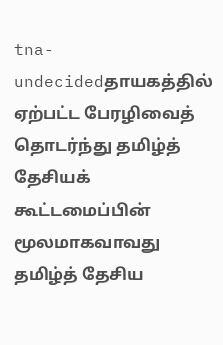tna-undecidedதாயகத்தில் ஏற்பட்ட பேரழிவைத் தொடர்ந்து தமிழ்த் தேசியக் கூட்டமைப்பின் மூலமாகவாவது தமிழ்த் தேசிய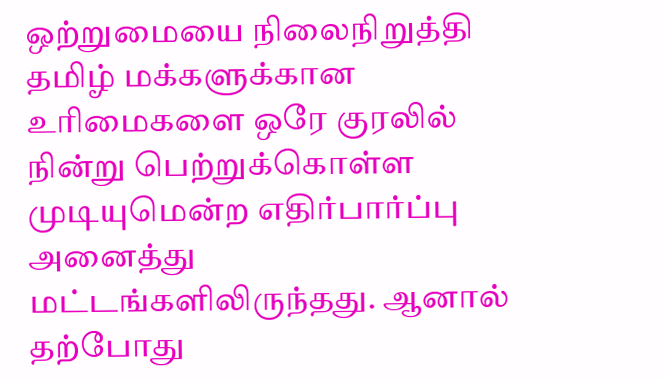ஒற்றுமையை நிலைநிறுத்தி தமிழ் மக்களுக்கான உரிமைகளை ஒரே குரலில் நின்று பெற்றுக்கொள்ள முடியுமென்ற எதிர்பார்ப்பு அனைத்து மட்டங்களிலிருந்தது. ஆனால் தற்போது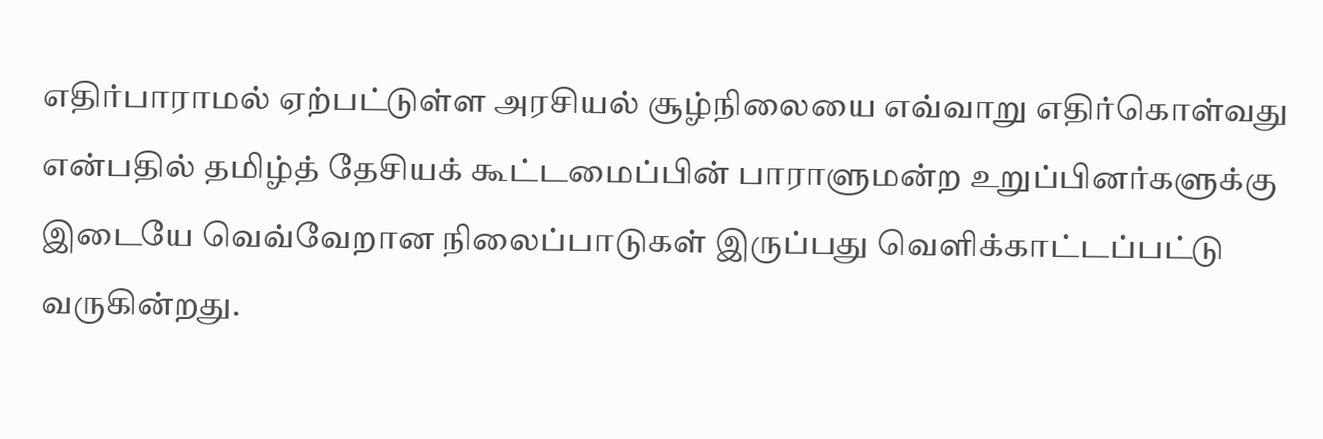எதிர்பாராமல் ஏற்பட்டுள்ள அரசியல் சூழ்நிலையை எவ்வாறு எதிர்கொள்வது என்பதில் தமிழ்த் தேசியக் கூட்டமைப்பின் பாராளுமன்ற உறுப்பினர்களுக்கு இடையே வெவ்வேறான நிலைப்பாடுகள் இருப்பது வெளிக்காட்டப்பட்டு வருகின்றது.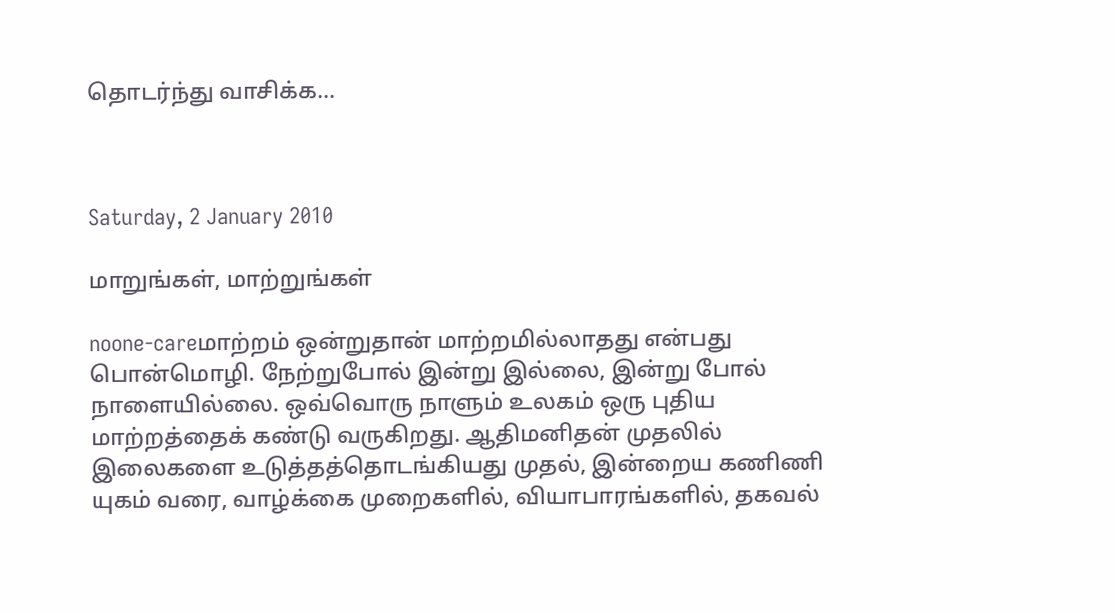தொடர்ந்து வாசிக்க...



Saturday, 2 January 2010

மாறுங்கள், மாற்றுங்கள்

noone-careமாற்றம் ஒன்றுதான் மாற்றமில்லாதது என்பது பொன்மொழி. நேற்றுபோல் இன்று இல்லை, இன்று போல் நாளையில்லை. ஒவ்வொரு நாளும் உலகம் ஒரு புதிய மாற்றத்தைக் கண்டு வருகிறது. ஆதிமனிதன் முதலில் இலைகளை உடுத்தத்தொடங்கியது முதல், இன்றைய கணிணி யுகம் வரை, வாழ்க்கை முறைகளில், வியாபாரங்களில், தகவல்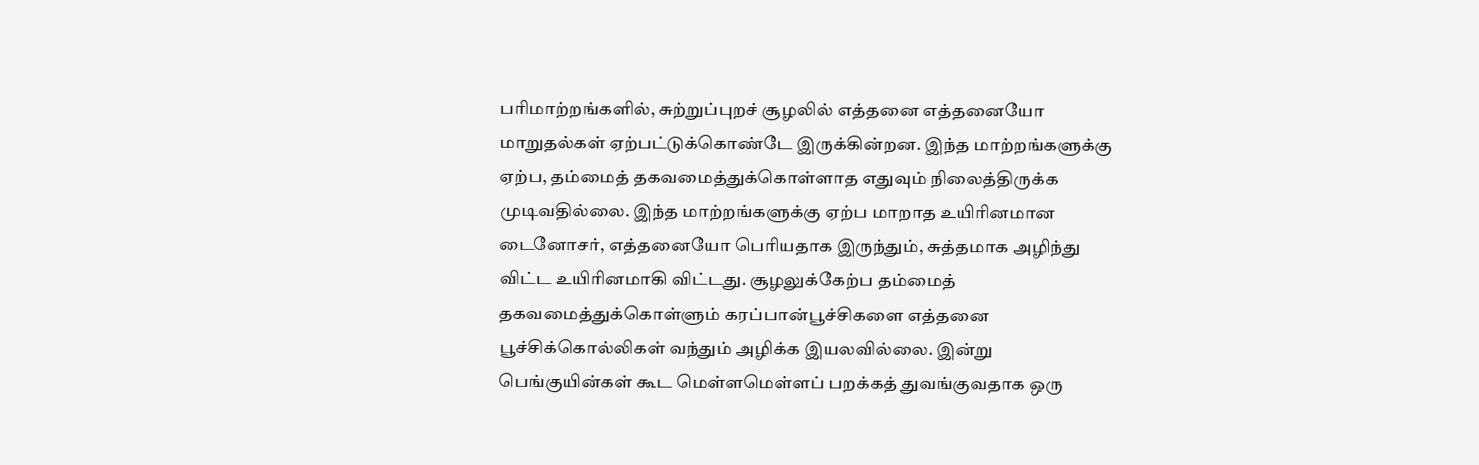பரிமாற்றங்களில், சுற்றுப்புறச் சூழலில் எத்தனை எத்தனையோ மாறுதல்கள் ஏற்பட்டுக்கொண்டே இருக்கின்றன. இந்த மாற்றங்களுக்கு ஏற்ப, தம்மைத் தகவமைத்துக்கொள்ளாத எதுவும் நிலைத்திருக்க முடிவதில்லை. இந்த மாற்றங்களுக்கு ஏற்ப மாறாத உயிரினமான டைனோசர், எத்தனையோ பெரியதாக இருந்தும், சுத்தமாக அழிந்து விட்ட உயிரினமாகி விட்டது. சூழலுக்கேற்ப தம்மைத் தகவமைத்துக்கொள்ளும் கரப்பான்பூச்சிகளை எத்தனை பூச்சிக்கொல்லிகள் வந்தும் அழிக்க இயலவில்லை. இன்று பெங்குயின்கள் கூட மெள்ளமெள்ளப் பறக்கத் துவங்குவதாக ஒரு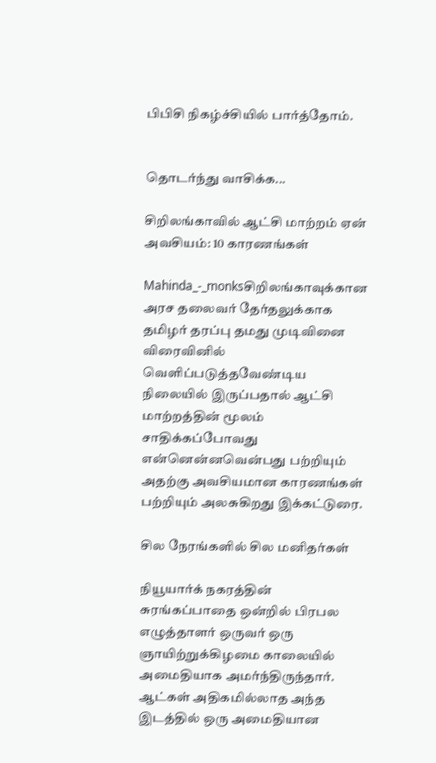பிபிசி நிகழ்ச்சியில் பார்த்தோம்.


தொடர்ந்து வாசிக்க...

சிறிலங்காவில் ஆட்சி மாற்றம் ஏன் அவசியம்: 10 காரணங்கள்

Mahinda_-_monksசிறிலங்காவுக்கான அரச தலைவர் தேர்தலுக்காக தமிழர் தரப்பு தமது முடிவினை விரைவினில் வெளிப்படுத்தவேண்டிய நிலையில் இருப்பதால் ஆட்சி மாற்றத்தின் மூலம் சாதிக்கப்போவது என்னென்னவென்பது பற்றியும் அதற்கு அவசியமான காரணங்கள் பற்றியும் அலசுகிறது இக்கட்டுரை.

சில நேரங்களில் சில மனிதர்கள்

நியூயார்க் நகரத்தின் சுரங்கப்பாதை ஒன்றில் பிரபல எழுத்தாளர் ஒருவர் ஒரு ஞாயிற்றுக்கிழமை காலையில் அமைதியாக அமர்ந்திருந்தார். ஆட்கள் அதிகமில்லாத அந்த இடத்தில் ஒரு அமைதியான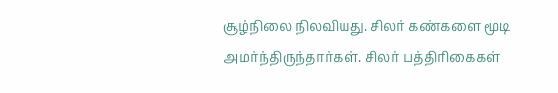சூழ்நிலை நிலவியது. சிலர் கண்களை மூடி அமர்ந்திருந்தார்கள். சிலர் பத்திரிகைகள்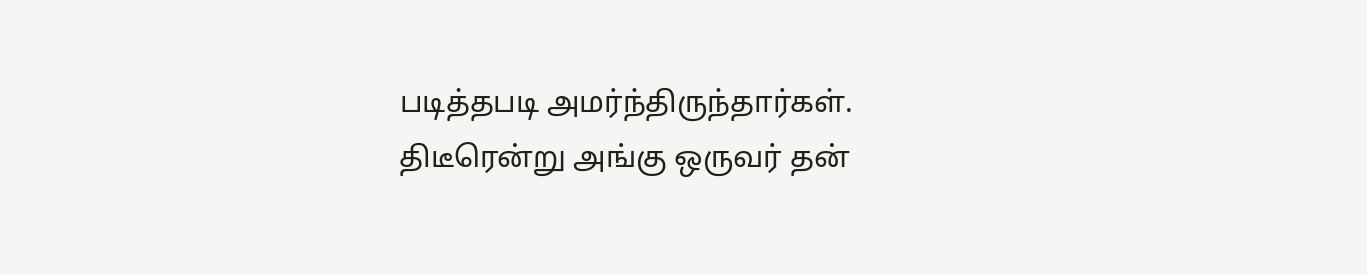படித்தபடி அமர்ந்திருந்தார்கள். திடீரென்று அங்கு ஒருவர் தன்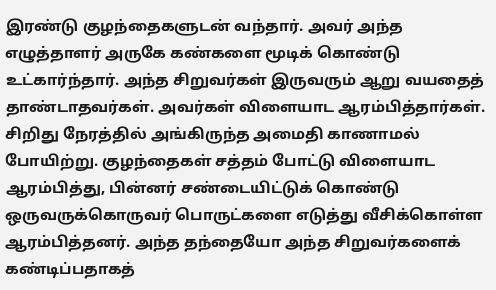இரண்டு குழந்தைகளுடன் வந்தார். அவர் அந்த எழுத்தாளர் அருகே கண்களை மூடிக் கொண்டு உட்கார்ந்தார். அந்த சிறுவர்கள் இருவரும் ஆறு வயதைத் தாண்டாதவர்கள். அவர்கள் விளையாட ஆரம்பித்தார்கள். சிறிது நேரத்தில் அங்கிருந்த அமைதி காணாமல் போயிற்று. குழந்தைகள் சத்தம் போட்டு விளையாட ஆரம்பித்து, பின்னர் சண்டையிட்டுக் கொண்டு ஒருவருக்கொருவர் பொருட்களை எடுத்து வீசிக்கொள்ள ஆரம்பித்தனர். அந்த தந்தையோ அந்த சிறுவர்களைக் கண்டிப்பதாகத்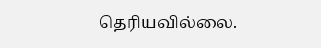தெரியவில்லை.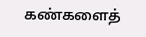கண்களைத்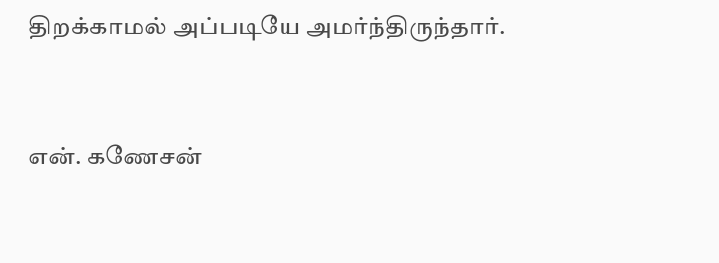திறக்காமல் அப்படியே அமர்ந்திருந்தார்.


என். கணேசன்